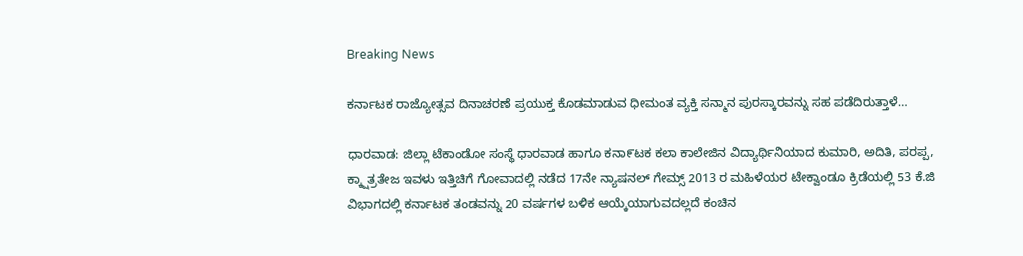Breaking News

ಕರ್ನಾಟಕ ರಾಜ್ಯೋತ್ಸವ ದಿನಾಚರಣೆ ಪ್ರಯುಕ್ತ ಕೊಡಮಾಡುವ ಧೀಮಂತ ವ್ಯಕ್ತಿ ಸನ್ಮಾನ ಪುರಸ್ಕಾರವನ್ನು ಸಹ ಪಡೆದಿರುತ್ತಾಳೆ…

ಧಾರವಾಡ: ಜಿಲ್ಲಾ ಟೆಕಾಂಡೋ ಸಂಸ್ಥೆ ಧಾರವಾಡ ಹಾಗೂ ಕನಾ೯ಟಕ ಕಲಾ ಕಾಲೇಜಿನ ವಿದ್ಯಾರ್ಥಿನಿಯಾದ ಕುಮಾರಿ, ಅದಿತಿ, ಪರಪ್ಪ, ಕ್ಕ್ಷಾತ್ರತೇಜ ಇವಳು ಇತ್ತಿಚಿಗೆ ಗೋವಾದಲ್ಲಿ ನಡೆದ 17ನೇ ನ್ಯಾಷನಲ್ ಗೇಮ್ಸ್ 2013 ರ ಮಹಿಳೆಯರ ಟೇಕ್ವಾಂಡೂ ಕ್ರಿಡೆಯಲ್ಲಿ 53 ಕೆ.ಜಿ ವಿಭಾಗದಲ್ಲಿ ಕರ್ನಾಟಕ ತಂಡವನ್ನು 20 ವರ್ಷಗಳ ಬಳಿಕ ಆಯ್ಕೆಯಾಗುವದಲ್ಲದೆ ಕಂಚಿನ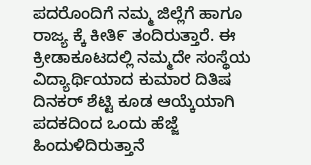ಪದರೊಂದಿಗೆ ನಮ್ಮ ಜಿಲ್ಲೆಗೆ ಹಾಗೂ ರಾಜ್ಯ ಕ್ಕೆ ಕೀತಿ೯ ತಂದಿರುತ್ತಾರೆ. ಈ ಕ್ರೀಡಾಕೂಟದಲ್ಲಿ ನಮ್ಮದೇ ಸಂಸ್ಥೆಯ ವಿದ್ಯಾರ್ಥಿಯಾದ ಕುಮಾರ ದಿತಿಷ ದಿನಕರ್ ಶೆಟ್ಟಿ ಕೂಡ ಆಯ್ಕೆಯಾಗಿ ಪದಕದಿಂದ ಒಂದು ಹೆಜ್ಜೆ ಹಿಂದುಳಿದಿರುತ್ತಾನೆ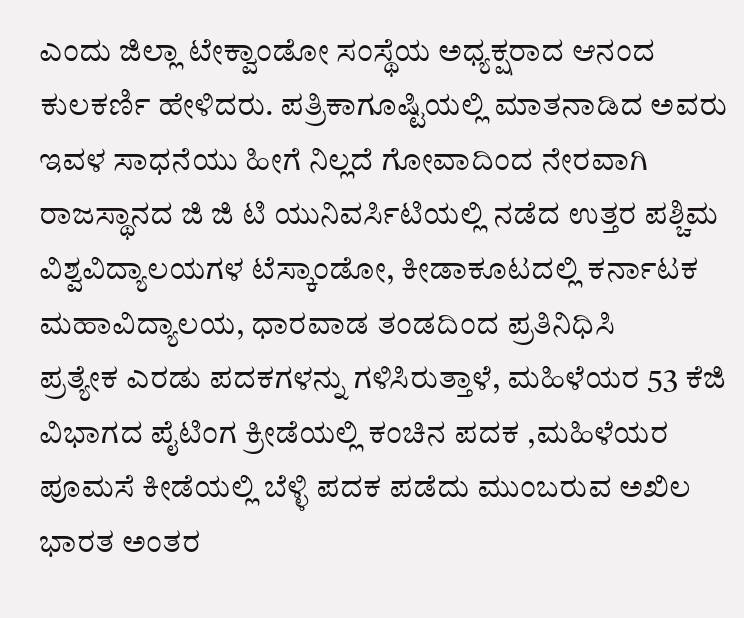ಎಂದು ಜಿಲ್ಲಾ ಟೇಕ್ವಾಂಡೋ ಸಂಸ್ಥೆಯ ಅಧ್ಯಕ್ಷರಾದ ಆನಂದ ಕುಲಕರ್ಣಿ ಹೇಳಿದರು. ಪತ್ರಿಕಾಗೂಷ್ಟಿಯಲ್ಲಿ ಮಾತನಾಡಿದ ಅವರು ಇವಳ ಸಾಧನೆಯು ಹೀಗೆ ನಿಲ್ಲದೆ ಗೋವಾದಿಂದ ನೇರವಾಗಿ ರಾಜಸ್ಥಾನದ ಜಿ ಜಿ ಟಿ ಯುನಿವರ್ಸಿಟಿಯಲ್ಲಿ ನಡೆದ ಉತ್ತರ ಪಶ್ಚಿಮ ವಿಶ್ವವಿದ್ಯಾಲಯಗಳ ಟೆಸ್ಕಾಂಡೋ, ಕೀಡಾಕೂಟದಲ್ಲಿ ಕರ್ನಾಟಕ ಮಹಾವಿದ್ಯಾಲಯ, ಧಾರವಾಡ ತಂಡದಿಂದ ಪ್ರತಿನಿಧಿಸಿ
ಪ್ರತ್ಯೇಕ ಎರಡು ಪದಕಗಳನ್ನು ಗಳಿಸಿರುತ್ತಾಳೆ, ಮಹಿಳೆಯರ 53 ಕೆಜಿ ವಿಭಾಗದ ಪೈಟಿಂಗ ಕ್ರೀಡೆಯಲ್ಲಿ ಕಂಚಿನ ಪದಕ ,ಮಹಿಳೆಯರ ಪೂಮಸೆ ಕೀಡೆಯಲ್ಲಿ ಬೆಳ್ಳಿ ಪದಕ ಪಡೆದು ಮುಂಬರುವ ಅಖಿಲ ಭಾರತ ಅಂತರ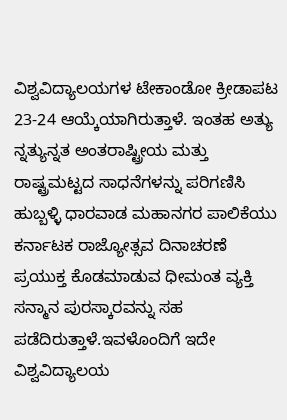ವಿಶ್ವವಿದ್ಯಾಲಯಗಳ ಟೇಕಾಂಡೋ ಕ್ರೀಡಾಪಟ 23-24 ಆಯ್ಕೆಯಾಗಿರುತ್ತಾಳೆ. ಇಂತಹ ಅತ್ಯು ನ್ನತ್ಯುನ್ನತ ಅಂತರಾಷ್ಟ್ರೀಯ ಮತ್ತು ರಾಷ್ಟ್ರಮಟ್ಟದ ಸಾಧನೆಗಳನ್ನು ಪರಿಗಣಿಸಿ ಹುಬ್ಬಳ್ಳಿ ಧಾರವಾಡ ಮಹಾನಗರ ಪಾಲಿಕೆಯು ಕರ್ನಾಟಕ ರಾಜ್ಯೋತ್ಸವ ದಿನಾಚರಣೆ ಪ್ರಯುಕ್ತ ಕೊಡಮಾಡುವ ಧೀಮಂತ ವ್ಯಕ್ತಿ ಸನ್ಮಾನ ಪುರಸ್ಕಾರವನ್ನು ಸಹ ಪಡೆದಿರುತ್ತಾಳೆ.ಇವಳೊಂದಿಗೆ ಇದೇ ವಿಶ್ವವಿದ್ಯಾಲಯ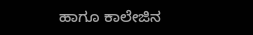ಹಾಗೂ ಕಾಲೇಜಿನ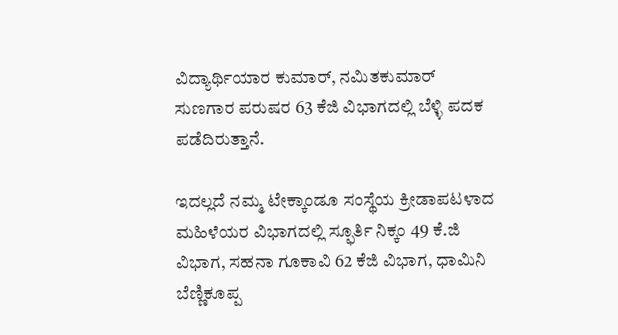ವಿದ್ಯಾರ್ಥಿಯಾರ ಕುಮಾರ್, ನಮಿತಕುಮಾರ್ ಸುಣಗಾರ ಪರುಷರ 63 ಕೆಜಿ ವಿಭಾಗದಲ್ಲಿ ಬೆಳ್ಳಿ ಪದಕ ಪಡೆದಿರುತ್ತಾನೆ.

ಇದಲ್ಲದೆ ನಮ್ಮ ಟೇಕ್ಕಾಂಡೂ ಸಂಸ್ಥೆಯ ಕ್ರೀಡಾಪಟಳಾದ ಮಹಿಳೆಯರ ವಿಭಾಗದಲ್ಲಿ ಸ್ಫೂರ್ತಿ ನಿಕ್ಕಂ 49 ಕೆ.ಜಿ ವಿಭಾಗ, ಸಹನಾ ಗೂಕಾವಿ 62 ಕೆಜಿ ವಿಭಾಗ, ಧಾಮಿನಿ ಬೆಣ್ಣಿಕೂಪ್ಪ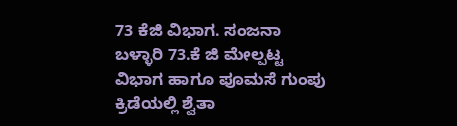73 ಕೆಜಿ ವಿಭಾಗ. ಸಂಜನಾ ಬಳ್ಳಾರಿ 73.ಕೆ ಜಿ ಮೇಲ್ಪಟ್ಟ ವಿಭಾಗ ಹಾಗೂ ಪೂಮಸೆ ಗುಂಪು ಕ್ರಿಡೆಯಲ್ಲಿ ಶ್ವೆತಾ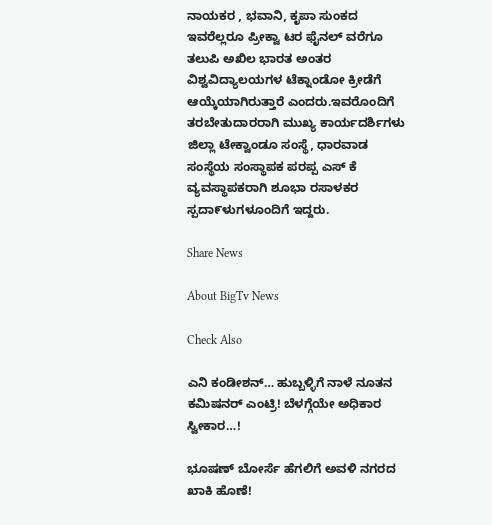ನಾಯಕರ , ಭವಾನಿ, ಕೃಪಾ ಸುಂಕದ ಇವರೆಲ್ಲರೂ ಪ್ರೀಕ್ವಾ ಟರ ಫೈನಲ್ ವರೆಗೂ ತಲುಪಿ ಅಖಿಲ ಭಾರತ ಅಂತರ ವಿಶ್ವವಿದ್ಯಾಲಯಗಳ ಟೆಕ್ನಾಂಡೋ ಕ್ರೀಡೆಗೆ ಆಯ್ಕೆಯಾಗಿರುತ್ತಾರೆ ಎಂದರು.ಇವರೊಂದಿಗೆ ತರಬೇತುದಾರರಾಗಿ ಮುಖ್ಯ ಕಾರ್ಯದರ್ಶಿಗಳು ಜಿಲ್ಲಾ ಟೇಕ್ವಾಂಡೂ ಸಂಸ್ಥೆ, ಧಾರವಾಡ ಸಂಸ್ಥೆಯ ಸಂಸ್ಥಾಪಕ ಪರಪ್ಪ ಎಸ್ ಕೆ ವ್ಯವಸ್ಥಾಪಕರಾಗಿ ಶೂಭಾ ರಸಾಳಕರ ಸ್ಪದಾ೯ಳುಗಳೂಂದಿಗೆ ಇದ್ದರು.

Share News

About BigTv News

Check Also

ಎನಿ ಕಂಡೀಶನ್… ಹುಬ್ಬಳ್ಳಿಗೆ ನಾಳೆ ನೂತನ ಕಮಿಷನರ್ ಎಂಟ್ರಿ! ಬೆಳಗ್ಗೆಯೇ ಅಧಿಕಾರ ಸ್ವೀಕಾರ…!

ಭೂಷಣ್ ಬೋರ್ಸೆ ಹೆಗಲಿಗೆ ಅವಳಿ ನಗರದ ಖಾಕಿ ಹೊಣೆ!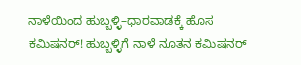ನಾಳೆಯಿಂದ ಹುಬ್ಬಳ್ಳಿ–ಧಾರವಾಡಕ್ಕೆ ಹೊಸ ಕಮಿಷನರ್! ಹುಬ್ಬಳ್ಳಿಗೆ ನಾಳೆ ನೂತನ ಕಮಿಷನರ್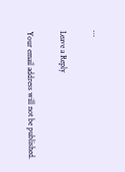…

Leave a Reply

Your email address will not be published.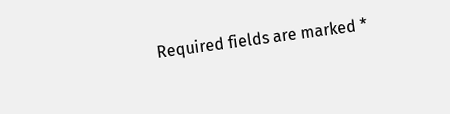Required fields are marked *